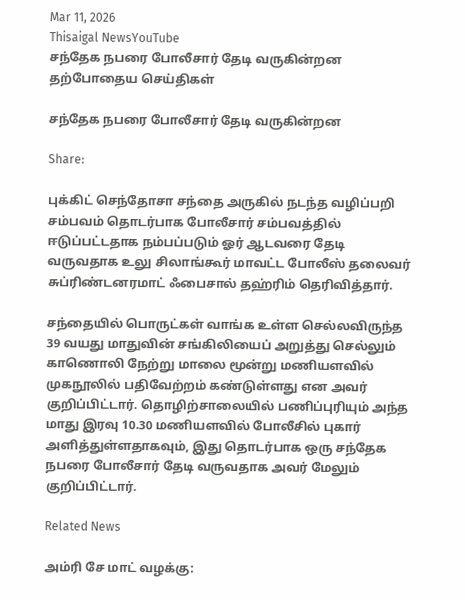Mar 11, 2026
Thisaigal NewsYouTube
சந்தேக நபரை போலீசார் தேடி வருகின்றன
தற்போதைய செய்திகள்

சந்தேக நபரை போலீசார் தேடி வருகின்றன

Share:

புக்கிட் செந்தோசா சந்தை அருகில் நடந்த வழிப்பறி சம்பவம் தொடர்பாக போலீசார் சம்பவத்தில் ஈடுப்பட்டதாக நம்பப்படும் ஓர் ஆடவரை தேடி வருவதாக உலு சிலாங்கூர் மாவட்ட போலீஸ் தலைவர் சுப்ரிண்டனரமாட் ஃபைசால் தஹ்ரிம் தெரிவித்தார்.

சந்தையில் பொருட்கள் வாங்க உள்ள செல்லவிருந்த 39 வயது மாதுவின் சங்கிலியைப் அறுத்து செல்லும் காணொலி நேற்று மாலை மூன்று மணியளவில் முகநூலில் பதிவேற்றம் கண்டுள்ளது என அவர் குறிப்பிட்டார். தொழிற்சாலையில் பணிப்புரியும் அந்த மாது இரவு 10.30 மணியளவில் போலீசில் புகார் அளித்துள்ளதாகவும், இது தொடர்பாக ஒரு சந்தேக நபரை போலீசார் தேடி வருவதாக அவர் மேலும் குறிப்பிட்டார்.

Related News

அம்ரி சே மாட் வழக்கு: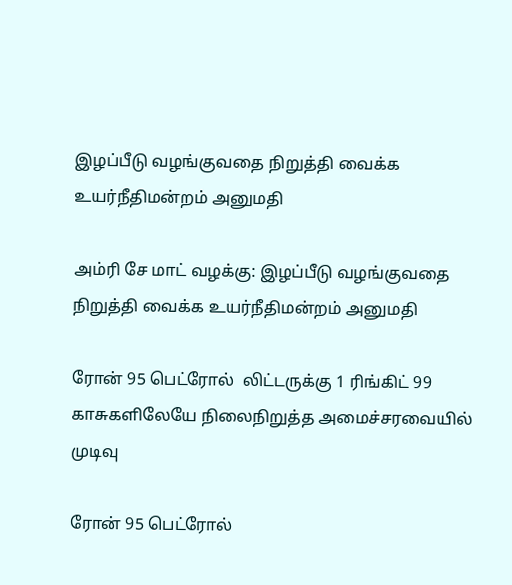இழப்பீடு வழங்குவதை நிறுத்தி வைக்க உயர்நீதிமன்றம் அனுமதி

அம்ரி சே மாட் வழக்கு: இழப்பீடு வழங்குவதை நிறுத்தி வைக்க உயர்நீதிமன்றம் அனுமதி

ரோன் 95 பெட்ரோல்  லிட்டருக்கு 1 ரிங்கிட் 99 காசுகளிலேயே நிலைநிறுத்த அமைச்சரவையில் முடிவு

ரோன் 95 பெட்ரோல்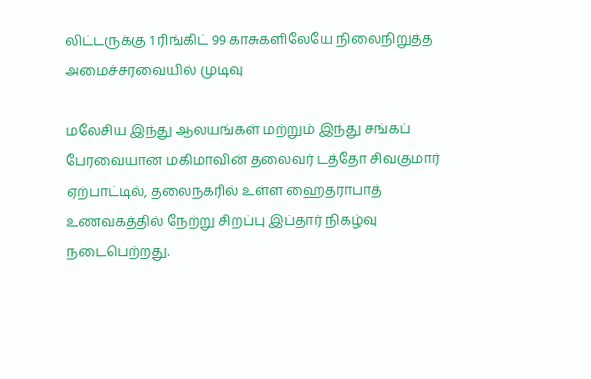லிட்டருக்கு 1 ரிங்கிட் 99 காசுகளிலேயே நிலைநிறுத்த அமைச்சரவையில் முடிவு

மலேசிய இந்து ஆலயங்கள் மற்றும் இந்து சங்கப் பேரவையான மகிமாவின் தலைவர் டத்தோ சிவகுமார் ஏற்பாட்டில், தலைநகரில் உள்ள ஹைதராபாத் உணவகத்தில் நேற்று சிறப்பு இப்தார் நிகழ்வு நடைபெற்றது.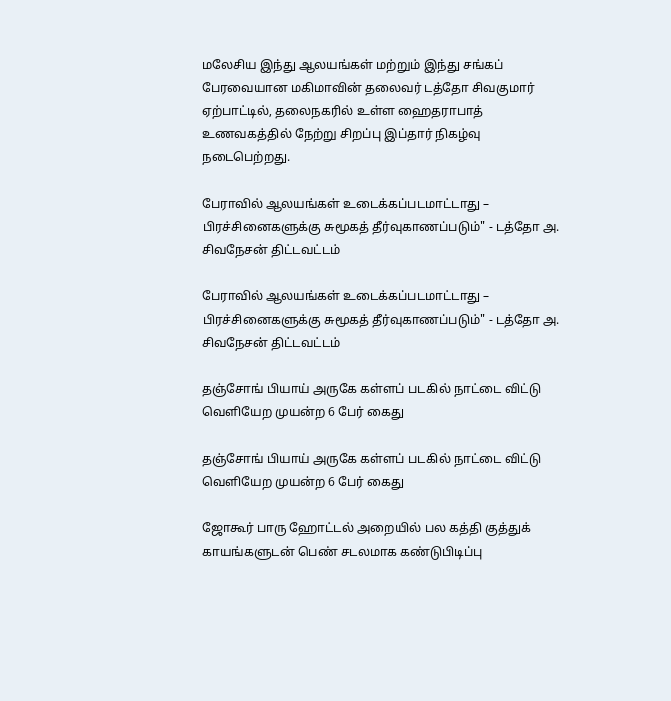மலேசிய இந்து ஆலயங்கள் மற்றும் இந்து சங்கப் பேரவையான மகிமாவின் தலைவர் டத்தோ சிவகுமார் ஏற்பாட்டில், தலைநகரில் உள்ள ஹைதராபாத் உணவகத்தில் நேற்று சிறப்பு இப்தார் நிகழ்வு நடைபெற்றது.

பேராவில் ஆலயங்கள் உடைக்கப்படமாட்டாது – பிரச்சினைகளுக்கு சுமூகத் தீர்வுகாணப்படும்" - டத்தோ அ. சிவநேசன் திட்டவட்டம்

பேராவில் ஆலயங்கள் உடைக்கப்படமாட்டாது – பிரச்சினைகளுக்கு சுமூகத் தீர்வுகாணப்படும்" - டத்தோ அ. சிவநேசன் திட்டவட்டம்

தஞ்சோங் பியாய் அருகே கள்ளப் படகில் நாட்டை விட்டு வெளியேற முயன்ற 6 பேர் கைது

தஞ்சோங் பியாய் அருகே கள்ளப் படகில் நாட்டை விட்டு வெளியேற முயன்ற 6 பேர் கைது

ஜோகூர் பாரு ஹோட்டல் அறையில் பல கத்தி குத்துக் காயங்களுடன் பெண் சடலமாக கண்டுபிடிப்பு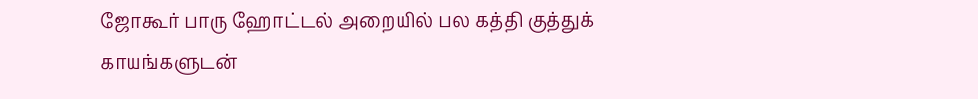ஜோகூர் பாரு ஹோட்டல் அறையில் பல கத்தி குத்துக் காயங்களுடன்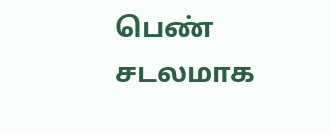பெண் சடலமாக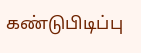கண்டுபிடிப்பு